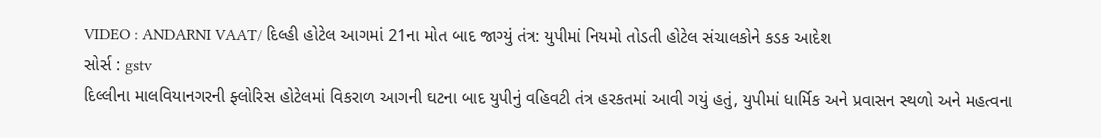VIDEO : ANDARNI VAAT/ દિલ્હી હોટેલ આગમાં 21ના મોત બાદ જાગ્યું તંત્ર: યુપીમાં નિયમો તોડતી હોટેલ સંચાલકોને કડક આદેશ
સોર્સ : gstv
દિલ્લીના માલવિયાનગરની ફ્લોરિસ હોટેલમાં વિકરાળ આગની ઘટના બાદ યુપીનું વહિવટી તંત્ર હરકતમાં આવી ગયું હતું, યુપીમાં ધાર્મિક અને પ્રવાસન સ્થળો અને મહત્વના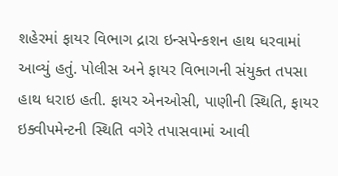શહેરમાં ફાયર વિભાગ દ્રારા ઇન્સપેન્કશન હાથ ધરવામાં આવ્યું હતું. પોલીસ અને ફાયર વિભાગની સંયુક્ત તપસા હાથ ધરાઇ હતી. ફાયર એનઓસી, પાણીની સ્થિતિ, ફાયર ઇક્વીપમેન્ટની સ્થિતિ વગેરે તપાસવામાં આવી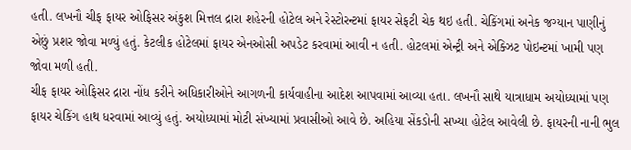હતી. લખનૌ ચીફ ફાયર ઓફિસર અંકુશ મિત્તલ દ્રારા શહેરની હોટેલ અને રેસ્ટોરન્ટમાં ફાયર સેફટી ચેક થઇ હતી. ચેકિંગમાં અનેક જગ્યાન પાણીનું એછું પ્રશર જોવા મળ્યું હતું. કેટલીક હોટેલમાં ફાયર એનઓસી અપડેટ કરવામાં આવી ન હતી. હોટલમાં એન્ટ્રી અને એક્ઝિટ પોઇન્ટમાં ખામી પણ જોવા મળી હતી.
ચીફ ફાયર ઓફિસર દ્રારા નોંધ કરીને અધિકારીઓને આગળની કાર્યવાહીના આદેશ આપવામાં આવ્યા હતા. લખનૌ સાથે યાત્રાધામ અયોધ્યામાં પણ ફાયર ચેકિંગ હાથ ધરવામાં આવ્યું હતું. અયોધ્યામાં મોટી સંખ્યામાં પ્રવાસીઓ આવે છે. અહિયા સેંકડોની સખ્યા હોટેલ આવેલી છે. ફાયરની નાની ભુલ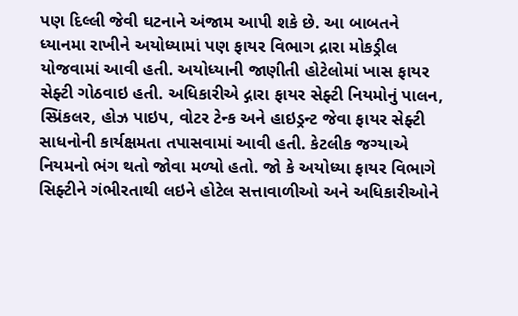પણ દિલ્લી જેવી ઘટનાને અંજામ આપી શકે છે. આ બાબતને ધ્યાનમા રાખીને અયોધ્યામાં પણ ફાયર વિભાગ દ્રારા મોકડ્રીલ યોજવામાં આવી હતી. અયોધ્યાની જાણીતી હોટેલોમાં ખાસ ફાયર સેફ્ટી ગોઠવાઇ હતી. અધિકારીએ દ્ગારા ફાયર સેફ્ટી નિયમોનું પાલન, સ્પ્રિંકલર, હોઝ પાઇપ, વોટર ટેન્ક અને હાઇડ્રન્ટ જેવા ફાયર સેફ્ટી સાધનોની કાર્યક્ષમતા તપાસવામાં આવી હતી. કેટલીક જગ્યાએ નિયમનો ભંગ થતો જોવા મળ્યો હતો. જો કે અયોધ્યા ફાયર વિભાગે સિફ્ટીને ગંભીરતાથી લઇને હોટેલ સત્તાવાળીઓ અને અધિકારીઓને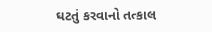ઘટતું કરવાનો તત્કાલ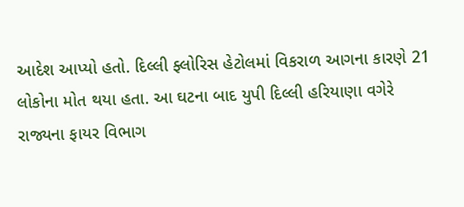આદેશ આપ્યો હતો. દિલ્લી ફ્લોરિસ હેટોલમાં વિકરાળ આગના કારણે 21 લોકોના મોત થયા હતા. આ ઘટના બાદ યુપી દિલ્લી હરિયાણા વગેરે રાજ્યના ફાયર વિભાગ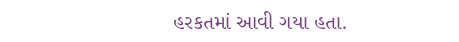હરકતમાં આવી ગયા હતા.